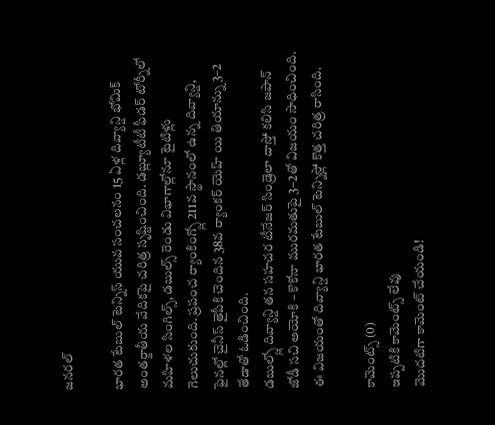జనరల్

భారత టేబుల్ టెన్నిస్ యువ సంచలనం 15 ఏళ్ల దివ్యాన్షి భోమిక్ అంతర్జాతీయ వేదికపై చరిత్ర సృష్టించింది. డబ్ల్యూటీటీ ఫీడర్ టోర్నీలో మహిళల సింగిల్స్, డబుల్స్ రెండు విభాగాల్లోనూ టైటిళ్లు గెలుచుకుంది. ప్రపంచ ర్యాంకింగ్స్లో 211వ స్థానంలో ఉన్న దివ్యాన్షి, ఫైనల్లో చైనీస్ తైపీకి చెందిన 38వ ర్యాంకర్ యెహ్ యి తియాన్ను 3–2 తేడాతో ఓడించింది.
డబుల్స్లో దివ్యాన్షి తన సహచర టీనేజర్ సిండ్రెలా దాస్తో కలిసి జపాన్ జోడీ సచి అయోకి – కొకోనా మురమతుపై 3–2తో విజయం సాధించింది. ఈ విజయంతో దివ్యాన్షి భారత టేబుల్ టెన్నిస్లో కొత్త చరిత్ర రాసింది.

కామెంట్స్ (0)
ఇప్పటికి కామెంట్స్ లేవు
మొదటిగా కామెంట్ చేయండి!